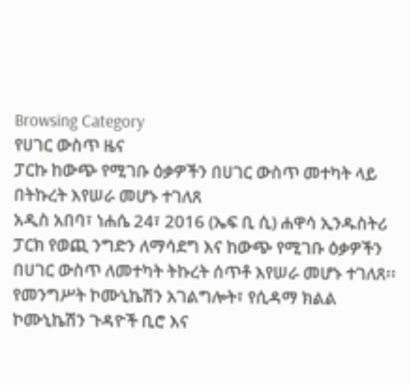Browsing Category
የሀገር ውስጥ ዜና
ፓርኩ ከውጭ የሚገቡ ዕቃዎችን በሀገር ውስጥ መተካት ላይ በትኩረት እየሠራ መሆኑ ተገለጸ
አዲስ አበባ፣ ነሐሴ 24፣ 2016 (ኤፍ ቢ ሲ) ሐዋሳ ኢንዱስትሪ ፓርክ የወጪ ንግድን ለማሳደግ እና ከውጭ የሚገቡ ዕቃዎችን በሀገር ውስጥ ለመተካት ትኩረት ሰጥቶ እየሠራ መሆኑ ተገለጸ፡፡
የመንግሥት ኮሙኒኬሽን አገልግሎት፣ የሲዳማ ክልል ኮሙኒኬሽን ጉዳዮች ቢሮ እና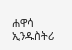ሐዋሳ ኢንዱስትሪ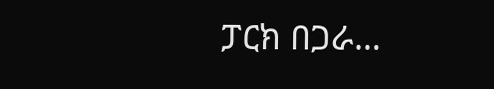ፓርክ በጋራ…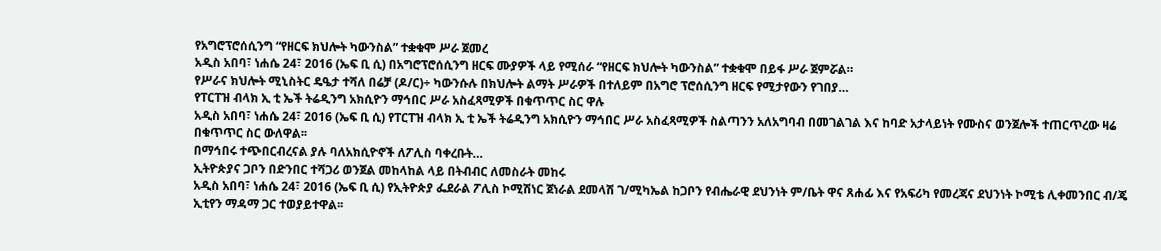የአግሮፕሮሰሲንግ “የዘርፍ ክህሎት ካውንስል” ተቋቁሞ ሥራ ጀመረ
አዲስ አበባ፣ ነሐሴ 24፣ 2016 (ኤፍ ቢ ሲ) በአግሮፕሮሰሲንግ ዘርፍ ሙያዎች ላይ የሚሰራ “የዘርፍ ክህሎት ካውንስል” ተቋቁሞ በይፋ ሥራ ጀምሯል።
የሥራና ክህሎት ሚኒስትር ዴዔታ ተሻለ በሬቻ (ዶ/ር)÷ ካውንሱሉ በክህሎት ልማት ሥራዎች በተለይም በአግሮ ፕሮሰሲንግ ዘርፍ የሚታየውን የገበያ…
የፐርፐዝ ብላክ ኢ ቲ ኤች ትሬዲንግ አክሲዮን ማኅበር ሥራ አስፈጻሚዎች በቁጥጥር ስር ዋሉ
አዲስ አበባ፣ ነሐሴ 24፣ 2016 (ኤፍ ቢ ሲ) የፐርፐዝ ብላክ ኢ ቲ ኤች ትሬዲንግ አክሲዮን ማኅበር ሥራ አስፈጻሚዎች ስልጣንን አለአግባብ በመገልገል እና ከባድ አታላይነት የሙስና ወንጀሎች ተጠርጥረው ዛሬ በቁጥጥር ስር ውለዋል፡፡
በማኅበሩ ተጭበርብረናል ያሉ ባለአክሲዮኖች ለፖሊስ ባቀረቡት…
ኢትዮጵያና ጋቦን በድንበር ተሻጋሪ ወንጀል መከላከል ላይ በትብብር ለመስራት መከሩ
አዲስ አበባ፣ ነሐሴ 24፣ 2016 (ኤፍ ቢ ሲ) የኢትዮጵያ ፌደራል ፖሊስ ኮሚሽነር ጀነራል ደመላሽ ገ/ሚካኤል ከጋቦን የብሔራዊ ደህንነት ም/ቤት ዋና ጸሐፊ እና የአፍሪካ የመረጃና ደህንነት ኮሚቴ ሊቀመንበር ብ/ጄ ኢቲየን ማዳማ ጋር ተወያይተዋል፡፡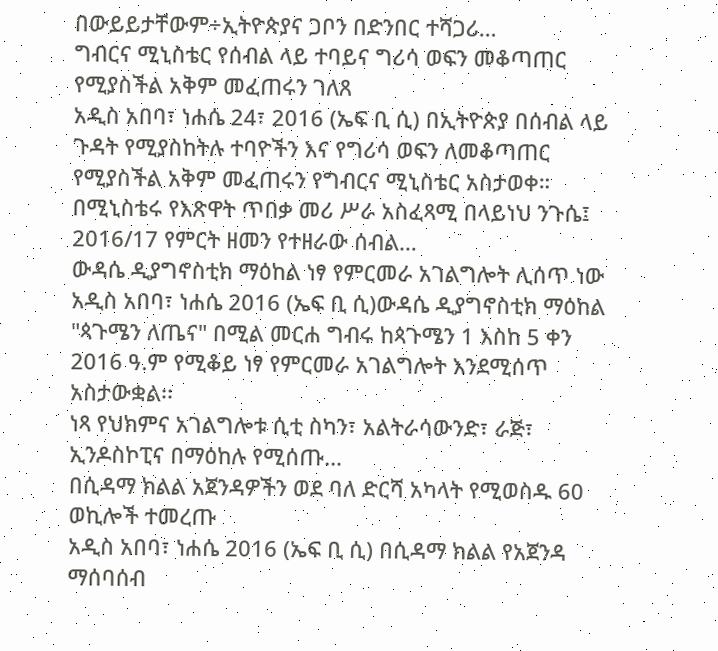በውይይታቸውም÷ኢትዮጵያና ጋቦን በድንበር ተሻጋሪ…
ግብርና ሚኒስቴር የሰብል ላይ ተባይና ግሪሳ ወፍን መቆጣጠር የሚያስችል አቅም መፈጠሩን ገለጸ
አዲስ አበባ፣ ነሐሴ 24፣ 2016 (ኤፍ ቢ ሲ) በኢትዮጵያ በሰብል ላይ ጉዳት የሚያስከትሉ ተባዮችን እና የግሪሳ ወፍን ለመቆጣጠር የሚያስችል አቅም መፈጠሩን የግብርና ሚኒስቴር አስታወቀ።
በሚኒስቴሩ የእጽዋት ጥበቃ መሪ ሥራ አስፈጻሚ በላይነህ ንጉሴ፤ 2016/17 የምርት ዘመን የተዘራው ሰብል…
ውዳሴ ዲያግኖስቲክ ማዕከል ነፃ የምርመራ አገልግሎት ሊሰጥ ነው
አዲስ አበባ፣ ነሐሴ 2016 (ኤፍ ቢ ሲ)ውዳሴ ዲያግኖስቲክ ማዕከል "ጳጉሜን ለጤና" በሚል መርሐ ግብሩ ከጳጉሜን 1 እስከ 5 ቀን 2016 ዓ.ም የሚቆይ ነፃ የምርመራ አገልግሎት እንደሚሰጥ አስታውቋል፡፡
ነጻ የህክምና አገልግሎቱ ሲቲ ስካን፣ አልትራሳውንድ፣ ራጅ፣ ኢንዶስኮፒና በማዕከሉ የሚሰጡ…
በሲዳማ ክልል አጀንዳዎችን ወደ ባለ ድርሻ አካላት የሚወስዱ 60 ወኪሎች ተመረጡ
አዲስ አበባ፣ ነሐሴ 2016 (ኤፍ ቢ ሲ) በሲዳማ ክልል የአጀንዳ ማሰባሰብ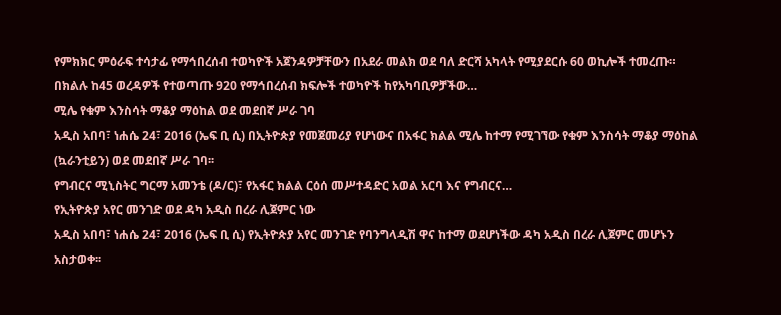የምክክር ምዕራፍ ተሳታፊ የማኅበረሰብ ተወካዮች አጀንዳዎቻቸውን በአደራ መልክ ወደ ባለ ድርሻ አካላት የሚያደርሱ 60 ወኪሎች ተመረጡ።
በክልሉ ከ45 ወረዳዎች የተወጣጡ 920 የማኅበረሰብ ክፍሎች ተወካዮች ከየአካባቢዎቻችው…
ሚሌ የቁም እንስሳት ማቆያ ማዕከል ወደ መደበኛ ሥራ ገባ
አዲስ አበባ፣ ነሐሴ 24፣ 2016 (ኤፍ ቢ ሲ) በኢትዮጵያ የመጀመሪያ የሆነውና በአፋር ክልል ሚሌ ከተማ የሚገኘው የቁም እንስሳት ማቆያ ማዕከል (ኳራንቲይን) ወደ መደበኛ ሥራ ገባ፡፡
የግብርና ሚኒስትር ግርማ አመንቴ (ዶ/ር)፣ የአፋር ክልል ርዕሰ መሥተዳድር አወል አርባ እና የግብርና…
የኢትዮጵያ አየር መንገድ ወደ ዳካ አዲስ በረራ ሊጀምር ነው
አዲስ አበባ፣ ነሐሴ 24፣ 2016 (ኤፍ ቢ ሲ) የኢትዮጵያ አየር መንገድ የባንግላዲሽ ዋና ከተማ ወደሆነችው ዳካ አዲስ በረራ ሊጀምር መሆኑን አስታወቀ፡፡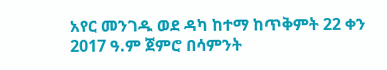አየር መንገዱ ወደ ዳካ ከተማ ከጥቅምት 22 ቀን 2017 ዓ.ም ጀምሮ በሳምንት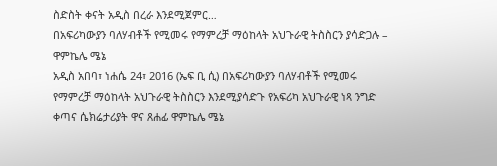ስድስት ቀናት አዲስ በረራ እንደሚጀምር…
በአፍሪካውያን ባለሃብቶች የሚመሩ የማምረቻ ማዕከላት አህጉራዊ ትስስርን ያሳድጋሉ – ዋምኬሌ ሜኔ
አዲስ አበባ፣ ነሐሴ 24፣ 2016 (ኤፍ ቢ ሲ) በአፍሪካውያን ባለሃብቶች የሚመሩ የማምረቻ ማዕከላት አህጉራዊ ትስስርን እንደሚያሳድጉ የአፍሪካ አህጉራዊ ነጻ ንግድ ቀጣና ሴክሬታሪያት ዋና ጸሐፊ ዋምኬሌ ሜኔ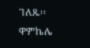ገለጹ፡፡
ዋምኬሌ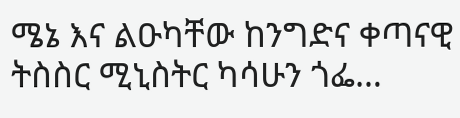ሜኔ እና ልዑካቸው ከንግድና ቀጣናዊ ትስስር ሚኒስትር ካሳሁን ጎፌ…